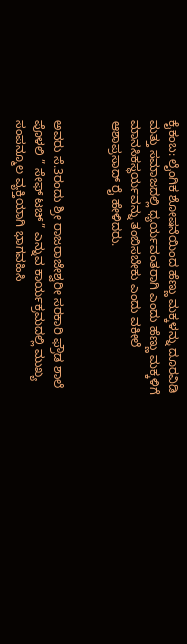ಕೈಕಂಬ: ಲೈಂಗಿಕ ಶೋಷನೆಯಿಂದ ಹೆಣ್ಣು ಮಕ್ಕಳನ್ನು ದೂರವಿಡಿ ಮತ್ತು ಸಮಾಜದಲ್ಲಿ ಧ್ಯರ್ಯವಂತರಾಗಿ ಎಂದು ಹೆಣ್ಣು ಮಕ್ಕಳಿಗೆ ಮಾನಸಿಕಸ್ಥರ್ಯವನ್ನು ತಂಬಿಸಬೇಕು ಎಂದು ವಕೀಲೆ ಆಶಾಪ್ರಸಾದ್ ರೈ ಹೇಳಿದರು.


ಅವರು ಸೆ.3ರಂದು ಶ್ರೀ ರಾಜರಾಜೇಶ್ವರೀ ಸರಕಾರಿ ಫ್ರೌಡ ಶಾಲೆ ಪೊಳಲಿ ” ಸೇಫ್ ಟಚ್” ಎನ್ನುವ ಕಾರ್ಯಕ್ರಮದಲ್ಲಿ ಮುಖ್ಯ ಸಂಪನ್ಮೂಲ ವ್ಯಕ್ತಿಯಾಗಿ ಭಾಗವಹಿಸಿ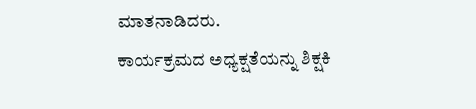ಮಾತನಾಡಿದರು.
ಕಾರ್ಯಕ್ರಮದ ಅಧ್ಯಕ್ಷತೆಯನ್ನು ಶಿಕ್ಷಕಿ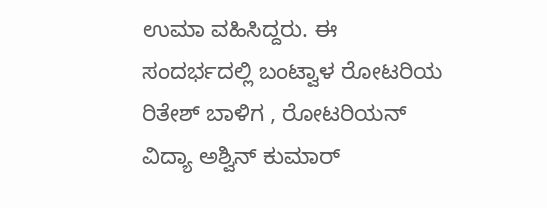ಉಮಾ ವಹಿಸಿದ್ದರು. ಈ ಸಂದರ್ಭದಲ್ಲಿ ಬಂಟ್ವಾಳ ರೋಟರಿಯ ರಿತೇಶ್ ಬಾಳಿಗ , ರೋಟರಿಯನ್ ವಿದ್ಯಾ ಅಶ್ವಿನ್ ಕುಮಾರ್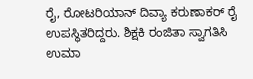ರೈ, ರೋಟರಿಯಾನ್ ದಿವ್ಯಾ ಕರುಣಾಕರ್ ರೈ ಉಪಸ್ಥಿತರಿದ್ದರು. ಶಿಕ್ಷಕಿ ರಂಜಿತಾ ಸ್ವಾಗತಿಸಿ ಉಮಾ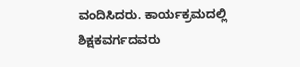ವಂದಿಸಿದರು. ಕಾರ್ಯಕ್ರಮದಲ್ಲಿ ಶಿಕ್ಷಕವರ್ಗದವರು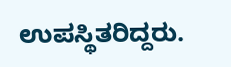ಉಪಸ್ಥಿತರಿದ್ದರು.